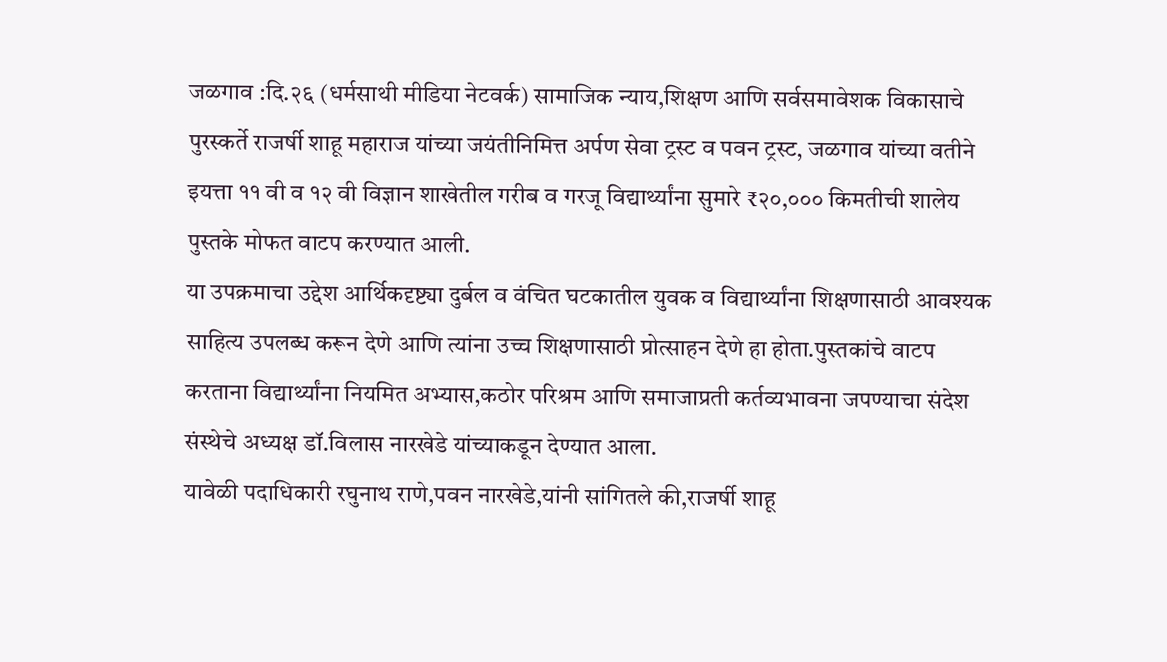जळगाव :दि.२६ (धर्मसाथी मीडिया नेटवर्क) सामाजिक न्याय,शिक्षण आणि सर्वसमावेशक विकासाचे पुरस्कर्ते राजर्षी शाहू महाराज यांच्या जयंतीनिमित्त अर्पण सेवा ट्रस्ट व पवन ट्रस्ट, जळगाव यांच्या वतीने इयत्ता ११ वी व १२ वी विज्ञान शाखेतील गरीब व गरजू विद्यार्थ्यांना सुमारे ₹२०,००० किमतीची शालेय पुस्तके मोफत वाटप करण्यात आली.
या उपक्रमाचा उद्देश आर्थिकदृष्ट्या दुर्बल व वंचित घटकातील युवक व विद्यार्थ्यांना शिक्षणासाठी आवश्यक साहित्य उपलब्ध करून देणे आणि त्यांना उच्च शिक्षणासाठी प्रोत्साहन देणे हा होता.पुस्तकांचे वाटप करताना विद्यार्थ्यांना नियमित अभ्यास,कठोर परिश्रम आणि समाजाप्रती कर्तव्यभावना जपण्याचा संदेश संस्थेचे अध्यक्ष डॉ.विलास नारखेडे यांच्याकडून देण्यात आला.
यावेळी पदाधिकारी रघुनाथ राणे,पवन नारखेडे,यांनी सांगितले की,राजर्षी शाहू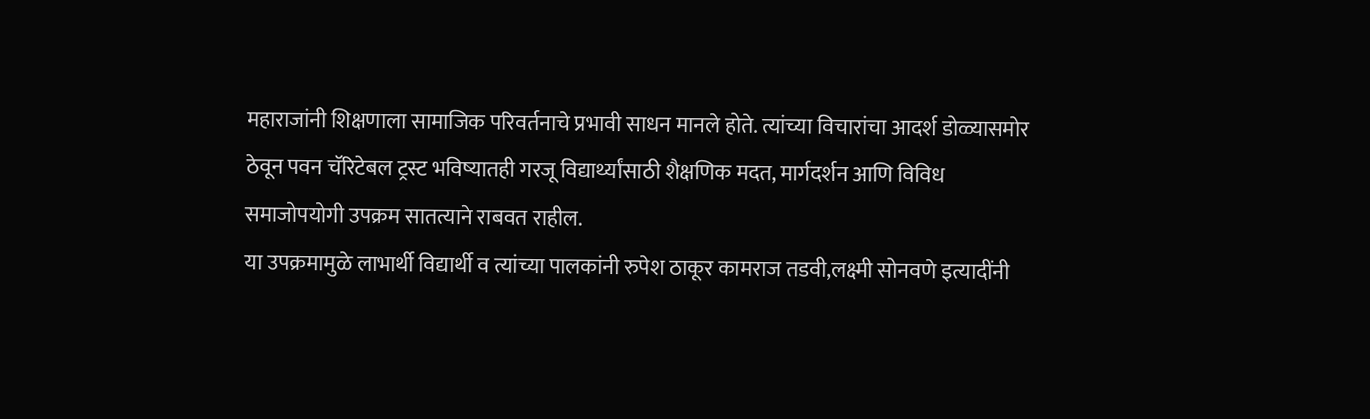महाराजांनी शिक्षणाला सामाजिक परिवर्तनाचे प्रभावी साधन मानले होते. त्यांच्या विचारांचा आदर्श डोळ्यासमोर ठेवून पवन चॅरिटेबल ट्रस्ट भविष्यातही गरजू विद्यार्थ्यांसाठी शैक्षणिक मदत, मार्गदर्शन आणि विविध समाजोपयोगी उपक्रम सातत्याने राबवत राहील.
या उपक्रमामुळे लाभार्थी विद्यार्थी व त्यांच्या पालकांनी रुपेश ठाकूर कामराज तडवी,लक्ष्मी सोनवणे इत्यादींनी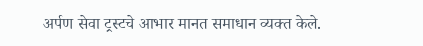अर्पण सेवा ट्रस्टचे आभार मानत समाधान व्यक्त केले.